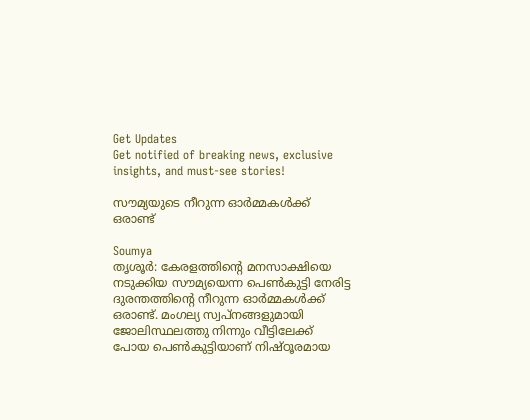Get Updates
Get notified of breaking news, exclusive insights, and must-see stories!

സൗമ്യയുടെ നീറുന്ന ഓര്‍മ്മകള്‍ക്ക് ഒരാണ്ട്

Soumya
തൃശൂര്‍: കേരളത്തിന്റെ മനസാക്ഷിയെ നടുക്കിയ സൗമ്യയെന്ന പെണ്‍കുട്ടി നേരിട്ട ദുരന്തത്തിന്റെ നീറുന്ന ഓര്‍മ്മകള്‍ക്ക് ഒരാണ്ട്. മംഗല്യ സ്വപ്‌നങ്ങളുമായി ജോലിസ്ഥലത്തു നിന്നും വീട്ടിലേക്ക് പോയ പെണ്‍കുട്ടിയാണ് നിഷ്ഠൂരമായ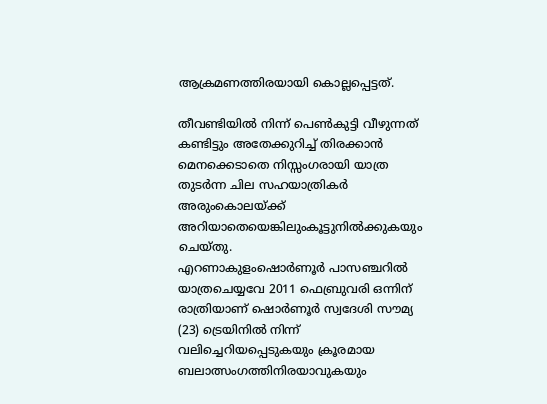ആക്രമണത്തിരയായി കൊല്ലപ്പെട്ടത്.

തീവണ്ടിയില്‍ നിന്ന് പെണ്‍കുട്ടി വീഴുന്നത് കണ്ടിട്ടും അതേക്കുറിച്ച് തിരക്കാന്‍ മെനക്കെടാതെ നിസ്സംഗരായി യാത്ര തുടര്‍ന്ന ചില സഹയാത്രികര്‍ അരുംകൊലയ്ക്ക് അറിയാതെയെങ്കിലുംകൂട്ടുനില്‍ക്കുകയും ചെയ്തു.
എറണാകുളംഷൊര്‍ണൂര്‍ പാസഞ്ചറില്‍ യാത്രചെയ്യവേ 2011 ഫെബ്രുവരി ഒന്നിന് രാത്രിയാണ് ഷൊര്‍ണൂര്‍ സ്വദേശി സൗമ്യ (23) ട്രെയിനില്‍ നിന്ന് വലിച്ചെറിയപ്പെടുകയും ക്രൂരമായ ബലാത്സംഗത്തിനിരയാവുകയും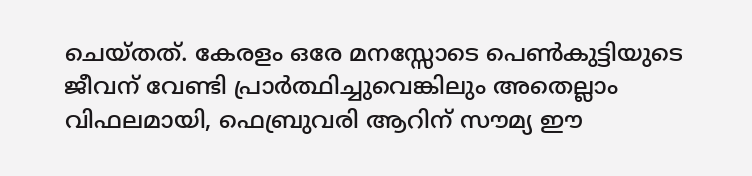ചെയ്തത്. കേരളം ഒരേ മനസ്സോടെ പെണ്‍കുട്ടിയുടെ ജീവന് വേണ്ടി പ്രാര്‍ത്ഥിച്ചുവെങ്കിലും അതെല്ലാം വിഫലമായി, ഫെബ്രുവരി ആറിന് സൗമ്യ ഈ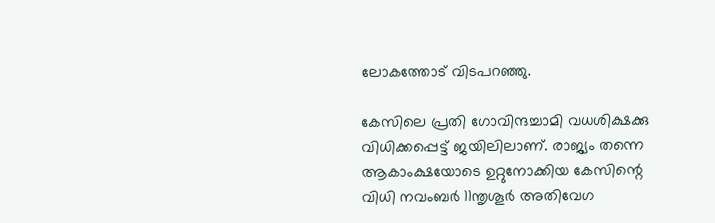ലോകത്തോട് വിടപറഞ്ഞു.

കേസിലെ പ്രതി ഗോവിന്ദച്ചാമി വധശിക്ഷക്കു വിധിക്കപ്പെട്ട് ജയിലിലാണ്. രാജ്യം തന്നെ ആകാംക്ഷയോടെ ഉറ്റുനോക്കിയ കേസിന്റെ വിധി നവംബര്‍ 11ന്തൃശൂര്‍ അതിവേഗ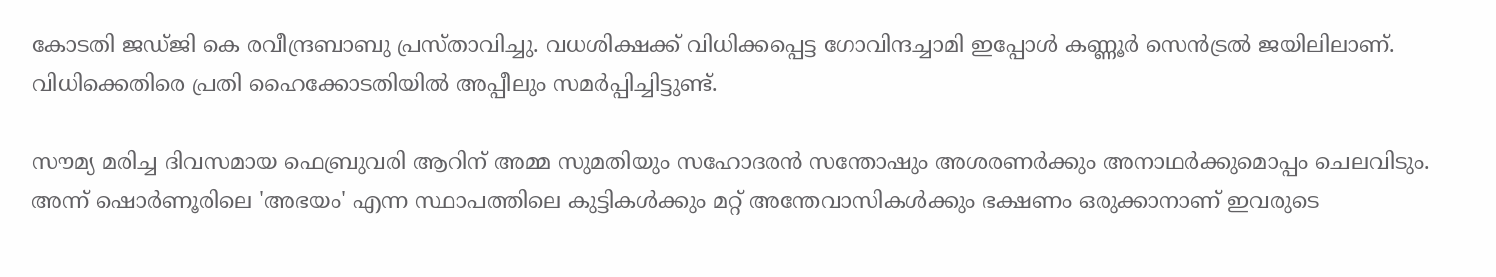കോടതി ജഡ്ജി കെ രവീന്ദ്രബാബു പ്രസ്താവിച്ചു. വധശിക്ഷക്ക് വിധിക്കപ്പെട്ട ഗോവിന്ദച്ചാമി ഇപ്പോള്‍ കണ്ണൂര്‍ സെന്‍ട്രല്‍ ജയിലിലാണ്. വിധിക്കെതിരെ പ്രതി ഹൈക്കോടതിയില്‍ അപ്പീലും സമര്‍പ്പിച്ചിട്ടുണ്ട്.

സൗമ്യ മരിച്ച ദിവസമായ ഫെബ്രുവരി ആറിന് അമ്മ സുമതിയും സഹോദരന്‍ സന്തോഷും അശരണര്‍ക്കും അനാഥര്‍ക്കുമൊപ്പം ചെലവിടും. അന്ന് ഷൊര്‍ണൂരിലെ 'അഭയം' എന്ന സ്ഥാപത്തിലെ കുട്ടികള്‍ക്കും മറ്റ് അന്തേവാസികള്‍ക്കും ഭക്ഷണം ഒരുക്കാനാണ് ഇവരുടെ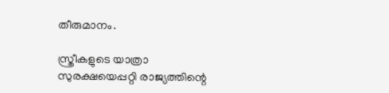തീരുമാനം.

സ്ത്രീകളുടെ യാത്രാ സുരക്ഷയെപ്പറ്റി രാജ്യത്തിന്റെ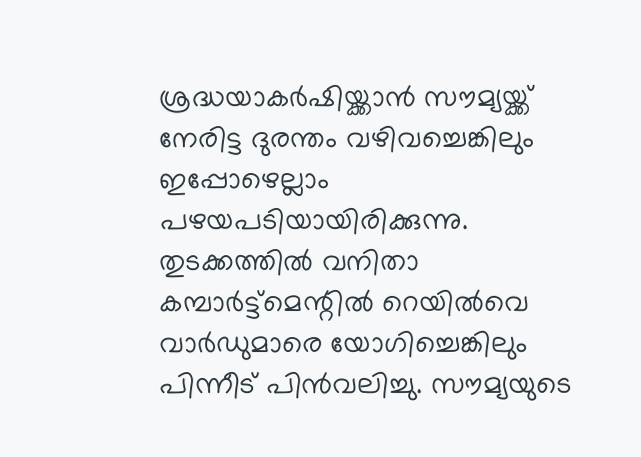ശ്രദ്ധയാകര്‍ഷിയ്ക്കാന്‍ സൗമ്യയ്ക്ക് നേരിട്ട ദുരന്തം വഴിവച്ചെങ്കിലും ഇപ്പോഴെല്ലാം പഴയപടിയായിരിക്കുന്നു. തുടക്കത്തില്‍ വനിതാ കമ്പാര്‍ട്ട്‌മെന്റില്‍ റെയില്‍വെ വാര്‍ഡുമാരെ യോഗിച്ചെങ്കിലും പിന്നീട് പിന്‍വലിച്ചു. സൗമ്യയുടെ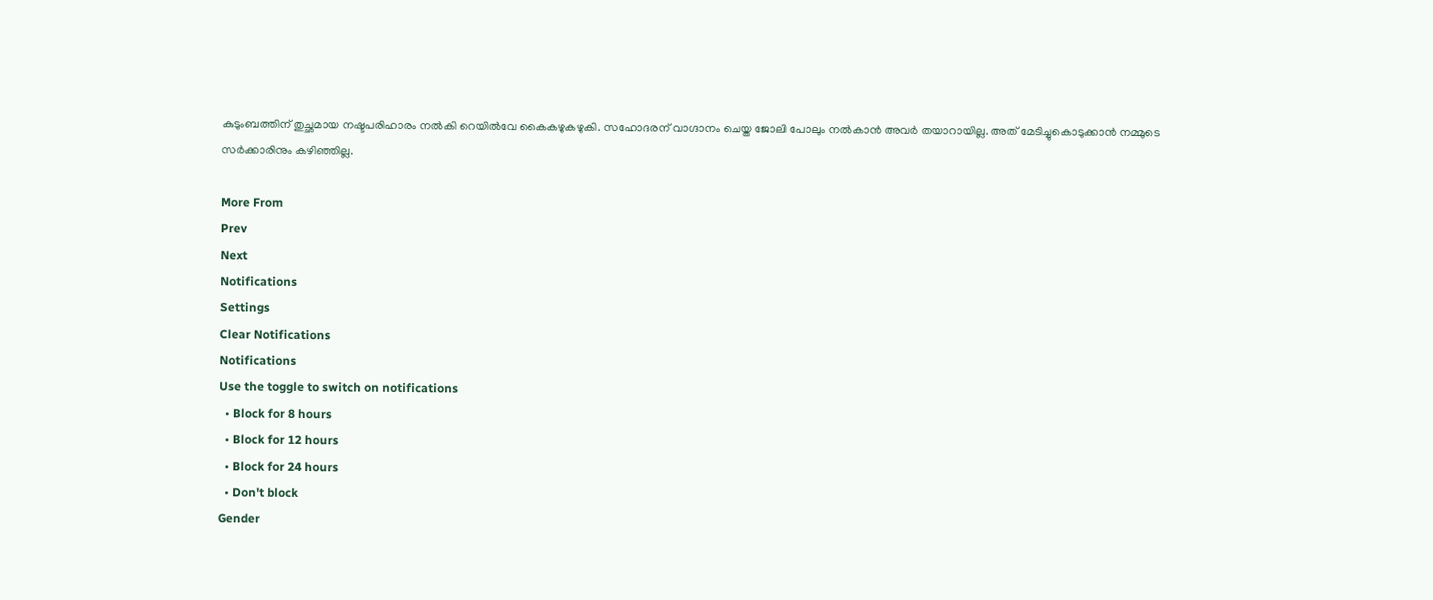കുടുംബത്തിന് തുച്ഛമായ നഷ്ടപരിഹാരം നല്‍കി റെയില്‍വേ കൈകഴുകഴുകി. സഹോദരന് വാഗ്ദാനം ചെയ്ത ജോലി പോലും നല്‍കാന്‍ അവര്‍ തയാറായില്ല. അത് മേടിച്ചുകൊടുക്കാന്‍ നമ്മുടെ സര്‍ക്കാരിനും കഴിഞ്ഞില്ല.

More From
Prev
Next
Notifications
Settings
Clear Notifications
Notifications
Use the toggle to switch on notifications
  • Block for 8 hours
  • Block for 12 hours
  • Block for 24 hours
  • Don't block
Gender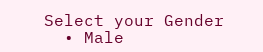Select your Gender
  • Male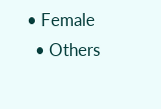• Female
  • Others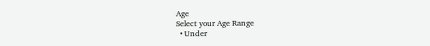Age
Select your Age Range
  • Under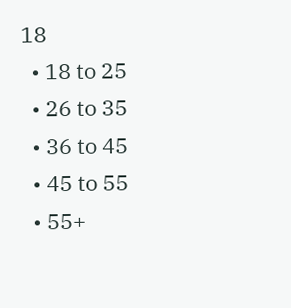18
  • 18 to 25
  • 26 to 35
  • 36 to 45
  • 45 to 55
  • 55+